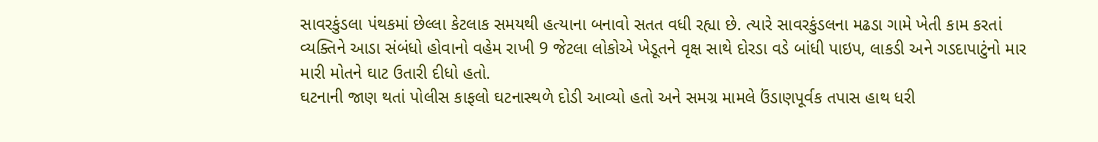સાવરકુંડલા પંથકમાં છેલ્લા કેટલાક સમયથી હત્યાના બનાવો સતત વધી રહ્યા છે. ત્યારે સાવરકુંડલના મઢડા ગામે ખેતી કામ કરતાં વ્યક્તિને આડા સંબંધો હોવાનો વહેમ રાખી 9 જેટલા લોકોએ ખેડૂતને વૃક્ષ સાથે દોરડા વડે બાંધી પાઇપ, લાકડી અને ગડદાપાટુંનો માર મારી મોતને ઘાટ ઉતારી દીધો હતો.
ઘટનાની જાણ થતાં પોલીસ કાફલો ઘટનાસ્થળે દોડી આવ્યો હતો અને સમગ્ર મામલે ઉંડાણપૂર્વક તપાસ હાથ ધરી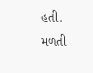હતી.
મળતી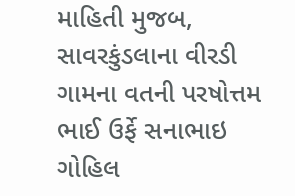માહિતી મુજબ, સાવરકુંડલાના વીરડી ગામના વતની પરષોત્તમ ભાઈ ઉર્ફે સનાભાઇ ગોહિલ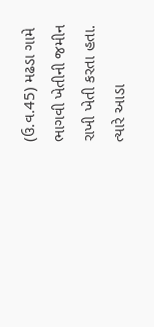(ઉ.વ.45) મઢડા ગામે ભાગવી ખેતીની જમીન રાખી ખેતી કરતા હતા.
ત્યારે આડા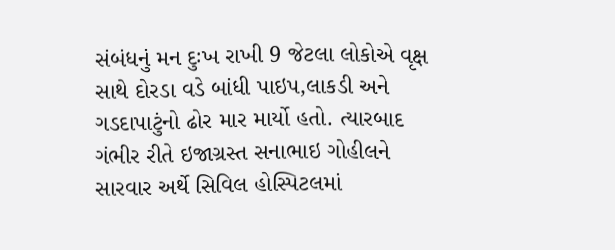સંબંધનું મન દુઃખ રાખી 9 જેટલા લોકોએ વૃક્ષ સાથે દોરડા વડે બાંધી પાઇપ,લાકડી અને ગડદાપાટુંનો ઢોર માર માર્યો હતો. ત્યારબાદ ગંભીર રીતે ઇજાગ્રસ્ત સનાભાઇ ગોહીલને સારવાર અર્થે સિવિલ હોસ્પિટલમાં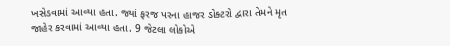ખસેડવામાં આવ્યા હતા. જ્યાં ફરજ પરના હાજર ડોક્ટરો દ્વારા તેમને મૃત જાહેર કરવામાં આવ્યા હતા. 9 જેટલા લોકોએ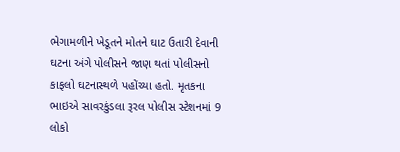ભેગામળીને ખેડૂતને મોતને ઘાટ ઉતારી દેવાની ઘટના અંગે પોલીસને જાણ થતાં પોલીસનો કાફલો ઘટનાસ્થળે પહોંચ્યા હતો. મૃતકના ભાઇએ સાવરકુંડલા રૂરલ પોલીસ સ્ટેશનમાં 9 લોકો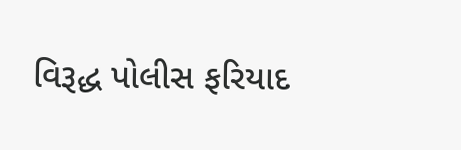વિરૂદ્ધ પોલીસ ફરિયાદ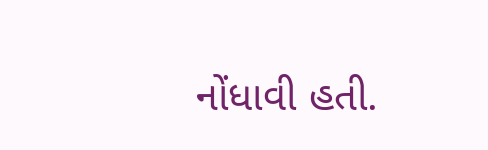નોંધાવી હતી.